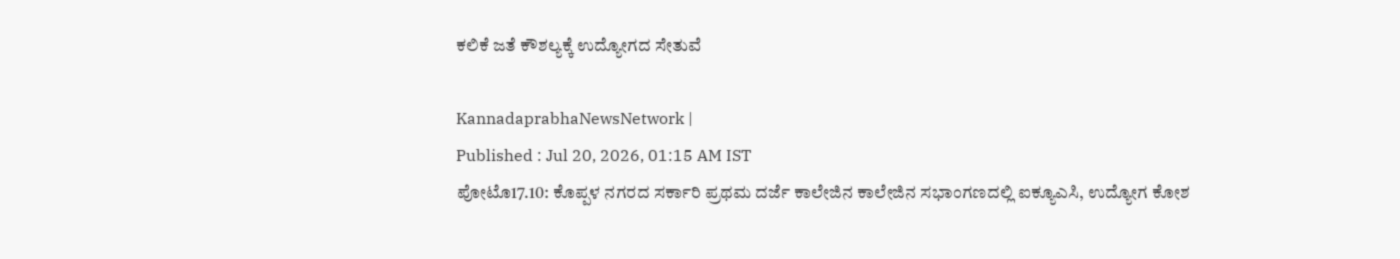ಕಲಿಕೆ ಜತೆ ಕೌಶಲ್ಯಕ್ಕೆ ಉದ್ಯೋಗದ ಸೇತುವೆ

KannadaprabhaNewsNetwork |
Published : Jul 20, 2026, 01:15 AM IST
ಪೋಟೊ17.10: ಕೊಪ್ಪಳ ನಗರದ ಸರ್ಕಾರಿ ಪ್ರಥಮ ದರ್ಜೆ ಕಾಲೇಜಿನ ಕಾಲೇಜಿನ ಸಭಾಂಗಣದಲ್ಲಿ ಐಕ್ಯೂಎಸಿ, ಉದ್ಯೋಗ ಕೋಶ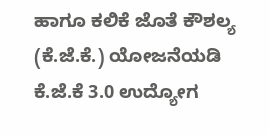ಹಾಗೂ ಕಲಿಕೆ ಜೊತೆ ಕೌಶಲ್ಯ (ಕೆ.ಜೆ.ಕೆ.) ಯೋಜನೆಯಡಿ ಕೆ.ಜೆ.ಕೆ 3.0 ಉದ್ಯೋಗ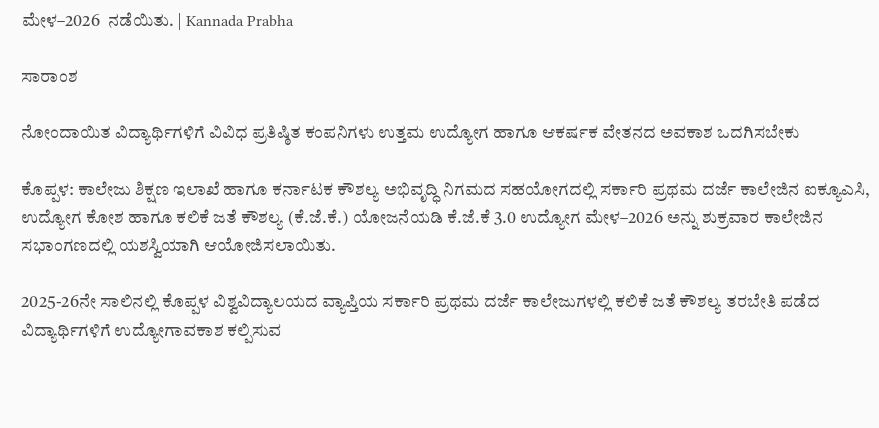ಮೇಳ–2026  ನಡೆಯಿತು. | Kannada Prabha

ಸಾರಾಂಶ

ನೋಂದಾಯಿತ ವಿದ್ಯಾರ್ಥಿಗಳಿಗೆ ವಿವಿಧ ಪ್ರತಿಷ್ಠಿತ ಕಂಪನಿಗಳು ಉತ್ತಮ ಉದ್ಯೋಗ ಹಾಗೂ ಆಕರ್ಷಕ ವೇತನದ ಅವಕಾಶ ಒದಗಿಸಬೇಕು

ಕೊಪ್ಪಳ: ಕಾಲೇಜು ಶಿಕ್ಷಣ ಇಲಾಖೆ ಹಾಗೂ ಕರ್ನಾಟಕ ಕೌಶಲ್ಯ ಅಭಿವೃದ್ಧಿ ನಿಗಮದ ಸಹಯೋಗದಲ್ಲಿ ಸರ್ಕಾರಿ ಪ್ರಥಮ ದರ್ಜೆ ಕಾಲೇಜಿನ ಐಕ್ಯೂಎಸಿ, ಉದ್ಯೋಗ ಕೋಶ ಹಾಗೂ ಕಲಿಕೆ ಜತೆ ಕೌಶಲ್ಯ (ಕೆ.ಜೆ.ಕೆ.) ಯೋಜನೆಯಡಿ ಕೆ.ಜೆ.ಕೆ 3.0 ಉದ್ಯೋಗ ಮೇಳ–2026 ಅನ್ನು ಶುಕ್ರವಾರ ಕಾಲೇಜಿನ ಸಭಾಂಗಣದಲ್ಲಿ ಯಶಸ್ವಿಯಾಗಿ ಆಯೋಜಿಸಲಾಯಿತು.

2025-26ನೇ ಸಾಲಿನಲ್ಲಿ ಕೊಪ್ಪಳ ವಿಶ್ವವಿದ್ಯಾಲಯದ ವ್ಯಾಪ್ತಿಯ ಸರ್ಕಾರಿ ಪ್ರಥಮ ದರ್ಜೆ ಕಾಲೇಜುಗಳಲ್ಲಿ ಕಲಿಕೆ ಜತೆ ಕೌಶಲ್ಯ ತರಬೇತಿ ಪಡೆದ ವಿದ್ಯಾರ್ಥಿಗಳಿಗೆ ಉದ್ಯೋಗಾವಕಾಶ ಕಲ್ಪಿಸುವ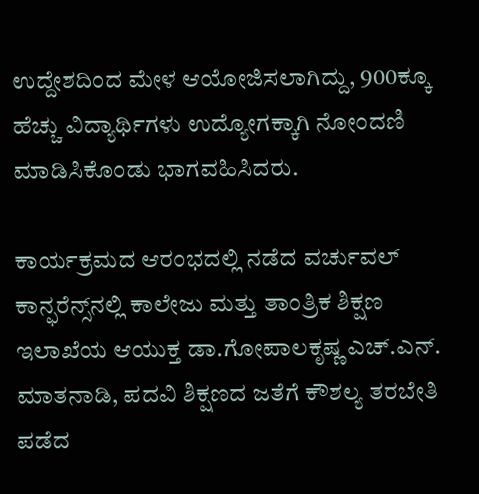ಉದ್ದೇಶದಿಂದ ಮೇಳ ಆಯೋಜಿಸಲಾಗಿದ್ದು, 900ಕ್ಕೂ ಹೆಚ್ಚು ವಿದ್ಯಾರ್ಥಿಗಳು ಉದ್ಯೋಗಕ್ಕಾಗಿ ನೋಂದಣಿ ಮಾಡಿಸಿಕೊಂಡು ಭಾಗವಹಿಸಿದರು.

ಕಾರ್ಯಕ್ರಮದ ಆರಂಭದಲ್ಲಿ ನಡೆದ ವರ್ಚುವಲ್ ಕಾನ್ಫರೆನ್ಸ್‌ನಲ್ಲಿ ಕಾಲೇಜು ಮತ್ತು ತಾಂತ್ರಿಕ ಶಿಕ್ಷಣ ಇಲಾಖೆಯ ಆಯುಕ್ತ ಡಾ.ಗೋಪಾಲಕೃಷ್ಣ ಎಚ್.ಎನ್. ಮಾತನಾಡಿ, ಪದವಿ ಶಿಕ್ಷಣದ ಜತೆಗೆ ಕೌಶಲ್ಯ ತರಬೇತಿ ಪಡೆದ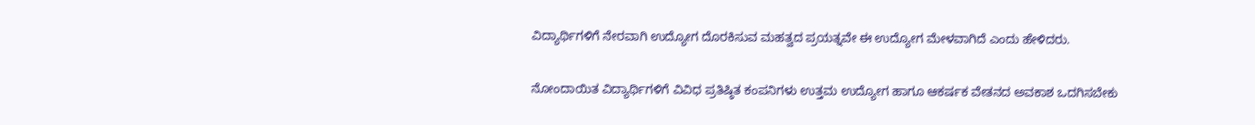ವಿದ್ಯಾರ್ಥಿಗಳಿಗೆ ನೇರವಾಗಿ ಉದ್ಯೋಗ ದೊರಕಿಸುವ ಮಹತ್ವದ ಪ್ರಯತ್ನವೇ ಈ ಉದ್ಯೋಗ ಮೇಳವಾಗಿದೆ ಎಂದು ಹೇಳಿದರು.

ನೋಂದಾಯಿತ ವಿದ್ಯಾರ್ಥಿಗಳಿಗೆ ವಿವಿಧ ಪ್ರತಿಷ್ಠಿತ ಕಂಪನಿಗಳು ಉತ್ತಮ ಉದ್ಯೋಗ ಹಾಗೂ ಆಕರ್ಷಕ ವೇತನದ ಅವಕಾಶ ಒದಗಿಸಬೇಕು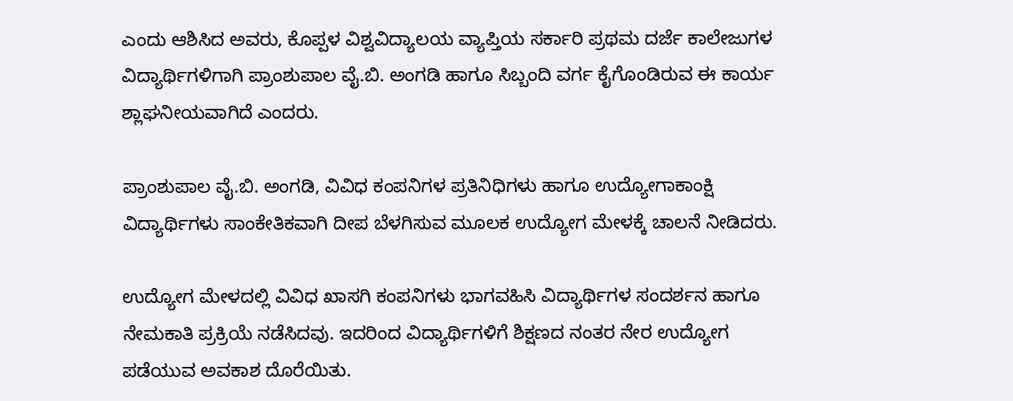ಎಂದು ಆಶಿಸಿದ ಅವರು, ಕೊಪ್ಪಳ ವಿಶ್ವವಿದ್ಯಾಲಯ ವ್ಯಾಪ್ತಿಯ ಸರ್ಕಾರಿ ಪ್ರಥಮ ದರ್ಜೆ ಕಾಲೇಜುಗಳ ವಿದ್ಯಾರ್ಥಿಗಳಿಗಾಗಿ ಪ್ರಾಂಶುಪಾಲ ವೈ.ಬಿ. ಅಂಗಡಿ ಹಾಗೂ ಸಿಬ್ಬಂದಿ ವರ್ಗ ಕೈಗೊಂಡಿರುವ ಈ ಕಾರ್ಯ ಶ್ಲಾಘನೀಯವಾಗಿದೆ ಎಂದರು.

ಪ್ರಾಂಶುಪಾಲ ವೈ.ಬಿ. ಅಂಗಡಿ, ವಿವಿಧ ಕಂಪನಿಗಳ ಪ್ರತಿನಿಧಿಗಳು ಹಾಗೂ ಉದ್ಯೋಗಾಕಾಂಕ್ಷಿ ವಿದ್ಯಾರ್ಥಿಗಳು ಸಾಂಕೇತಿಕವಾಗಿ ದೀಪ ಬೆಳಗಿಸುವ ಮೂಲಕ ಉದ್ಯೋಗ ಮೇಳಕ್ಕೆ ಚಾಲನೆ ನೀಡಿದರು.

ಉದ್ಯೋಗ ಮೇಳದಲ್ಲಿ ವಿವಿಧ ಖಾಸಗಿ ಕಂಪನಿಗಳು ಭಾಗವಹಿಸಿ ವಿದ್ಯಾರ್ಥಿಗಳ ಸಂದರ್ಶನ ಹಾಗೂ ನೇಮಕಾತಿ ಪ್ರಕ್ರಿಯೆ ನಡೆಸಿದವು. ಇದರಿಂದ ವಿದ್ಯಾರ್ಥಿಗಳಿಗೆ ಶಿಕ್ಷಣದ ನಂತರ ನೇರ ಉದ್ಯೋಗ ಪಡೆಯುವ ಅವಕಾಶ ದೊರೆಯಿತು.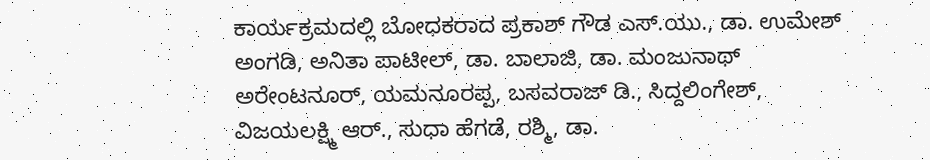ಕಾರ್ಯಕ್ರಮದಲ್ಲಿ ಬೋಧಕರಾದ ಪ್ರಕಾಶ್ ಗೌಡ ಎಸ್.ಯು., ಡಾ. ಉಮೇಶ್ ಅಂಗಡಿ, ಅನಿತಾ ಪಾಟೀಲ್, ಡಾ. ಬಾಲಾಜಿ, ಡಾ. ಮಂಜುನಾಥ್ ಅರೇಂಟನೂರ್, ಯಮನೂರಪ್ಪ, ಬಸವರಾಜ್ ಡಿ., ಸಿದ್ದಲಿಂಗೇಶ್, ವಿಜಯಲಕ್ಷ್ಮಿ ಆರ್., ಸುಧಾ ಹೆಗಡೆ, ರಶ್ಮಿ, ಡಾ.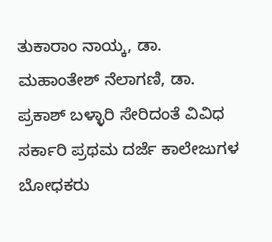ತುಕಾರಾಂ ನಾಯ್ಕ, ಡಾ. ಮಹಾಂತೇಶ್ ನೆಲಾಗಣಿ, ಡಾ. ಪ್ರಕಾಶ್ ಬಳ್ಳಾರಿ ಸೇರಿದಂತೆ ವಿವಿಧ ಸರ್ಕಾರಿ ಪ್ರಥಮ ದರ್ಜೆ ಕಾಲೇಜುಗಳ ಬೋಧಕರು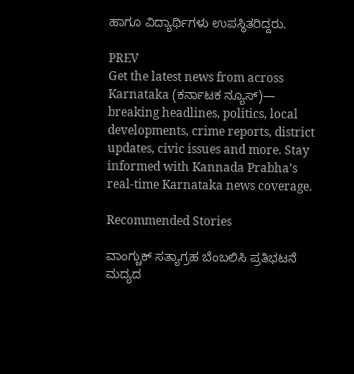ಹಾಗೂ ವಿದ್ಯಾರ್ಥಿಗಳು ಉಪಸ್ಥಿತರಿದ್ದರು.

PREV
Get the latest news from across Karnataka (ಕರ್ನಾಟಕ ನ್ಯೂಸ್)— breaking headlines, politics, local developments, crime reports, district updates, civic issues and more. Stay informed with Kannada Prabha’s real‑time Karnataka news coverage.

Recommended Stories

ವಾಂಗ್ಚುಕ್ ಸತ್ಯಾಗ್ರಹ ಬೆಂಬಲಿಸಿ ಪ್ರತಿಭಟನೆ
ಮದ್ಯದ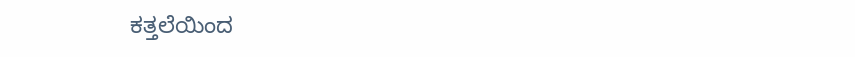ಕತ್ತಲೆಯಿಂದ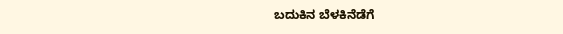ಬದುಕಿನ ಬೆಳಕಿನೆಡೆಗೆ